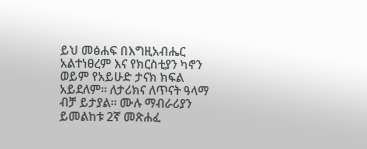ይህ መፅሐፍ በእግዚአብሔር አልተነፀረም እና የክርስቲያን ካኖን ወይም የአይሁድ ታናክ ክፍል አይደለም። ለታሪክና ለጥናት ዓላማ ብቻ ይታያል። ሙሉ ማብራሪያን ይመልከቱ 2ኛ መጽሐፈ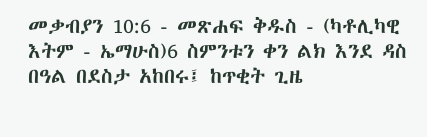መቃብያን 10:6 - መጽሐፍ ቅዱስ - (ካቶሊካዊ እትም - ኤማሁስ)6 ስምንቱን ቀን ልክ እንደ ዳስ በዓል በደስታ አከበሩ፤ ከጥቂት ጊዜ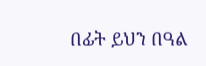በፊት ይህን በዓል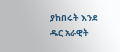ያከበሩት እንደ ዱር አራዊት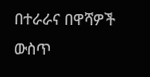በተራራና በዋሻዎች ውስጥ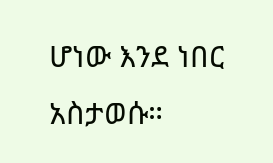ሆነው እንደ ነበር አስታወሱ።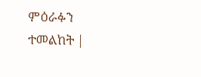ምዕራፉን ተመልከት |